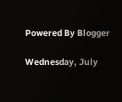Powered By Blogger

Wednesday, July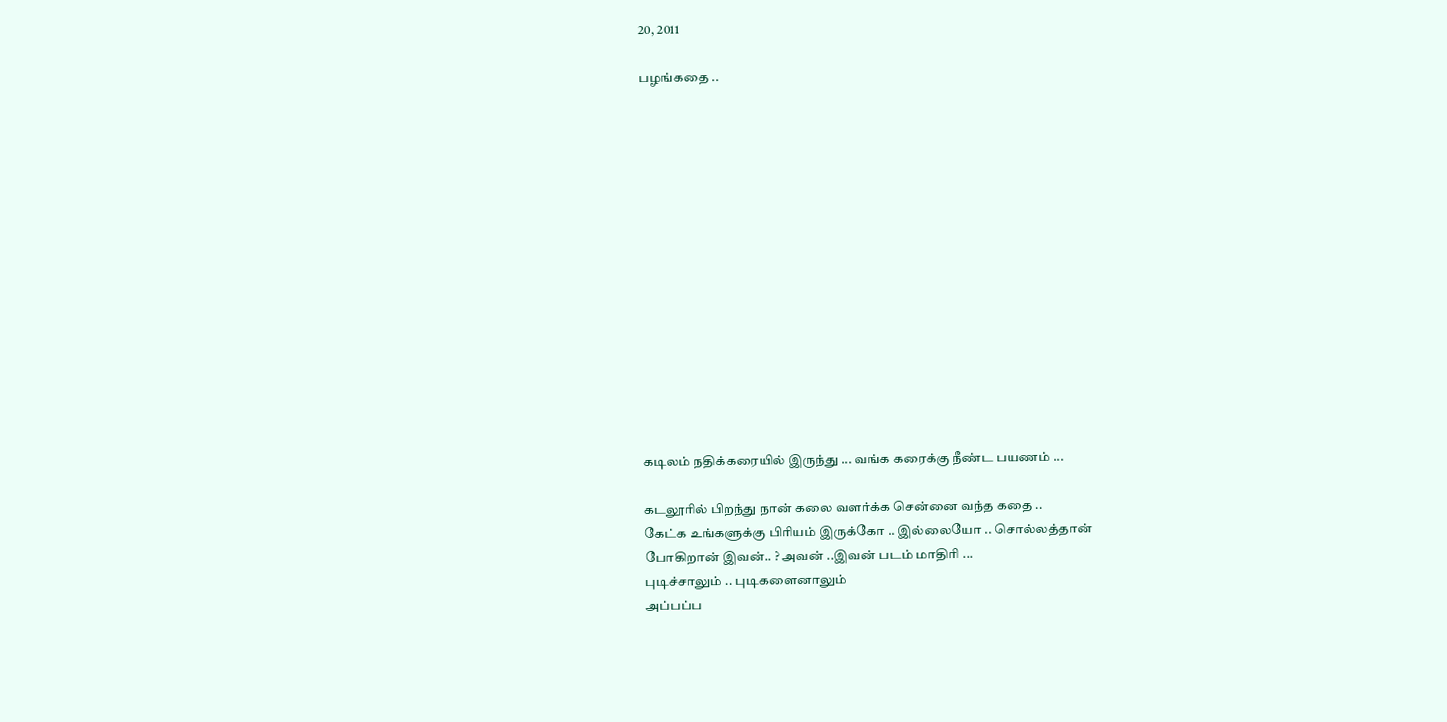20, 2011

பழங்கதை ..















கடிலம் நதிக்கரையில் இருந்து ... வங்க கரைக்கு நீண்ட பயணம் ...

கடலூரில் பிறந்து நான் கலை வளர்க்க சென்னை வந்த கதை ..
கேட்க உங்களுக்கு பிரியம் இருக்கோ .. இல்லையோ .. சொல்லத்தான்
போகிறான் இவன்.. ? அவன் ..இவன் படம் மாதிரி ...
புடிச்சாலும் .. புடிகளைனாலும்
அப்பப்ப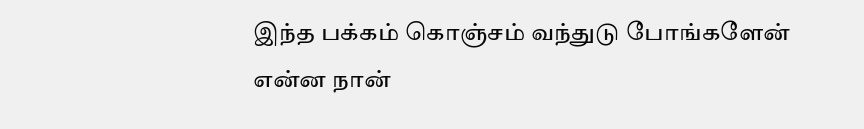இந்த பக்கம் கொஞ்சம் வந்துடு போங்களேன்
என்ன நான்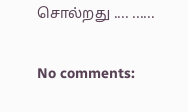சொல்றது .... ......

No comments: